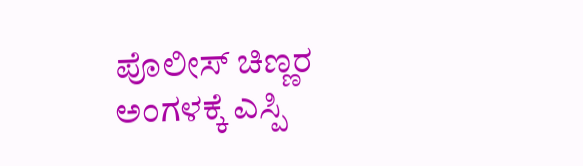ಪೊಲೀಸ್ ಚಿಣ್ಣರ ಅಂಗಳಕ್ಕೆ ಎಸ್ಪಿ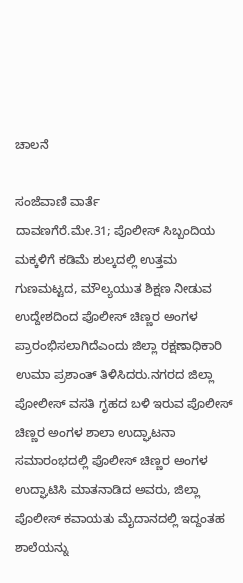ಚಾಲನೆ

ಸಂಜೆವಾಣಿ ವಾರ್ತೆ
ದಾವಣಗೆರೆ.ಮೇ.31; ಪೊಲೀಸ್ ಸಿಬ್ಬಂದಿಯ ಮಕ್ಕಳಿಗೆ ಕಡಿಮೆ ಶುಲ್ಕದಲ್ಲಿ ಉತ್ತಮ ಗುಣಮಟ್ಟದ, ಮೌಲ್ಯಯುತ ಶಿಕ್ಷಣ ನೀಡುವ ಉದ್ದೇಶದಿಂದ ಪೊಲೀಸ್ ಚಿಣ್ಣರ ಅಂಗಳ ಪ್ರಾರಂಭಿಸಲಾಗಿದೆಎಂದು ಜಿಲ್ಲಾ ರಕ್ಷಣಾಧಿಕಾರಿ ಉಮಾ ಪ್ರಶಾಂತ್ ತಿಳಿಸಿದರು.ನಗರದ ಜಿಲ್ಲಾ ಪೋಲೀಸ್ ವಸತಿ ಗೃಹದ ಬಳಿ ಇರುವ ಪೊಲೀಸ್ ಚಿಣ್ಣರ ಅಂಗಳ ಶಾಲಾ ಉದ್ಘಾಟನಾ ಸಮಾರಂಭದಲ್ಲಿ ಪೊಲೀಸ್ ಚಿಣ್ಣರ ಅಂಗಳ ಉದ್ಘಾಟಿಸಿ ಮಾತನಾಡಿದ ಅವರು, ಜಿಲ್ಲಾ ಪೊಲೀಸ್ ಕವಾಯತು ಮೈದಾನದಲ್ಲಿ ಇದ್ದಂತಹ ಶಾಲೆಯನ್ನು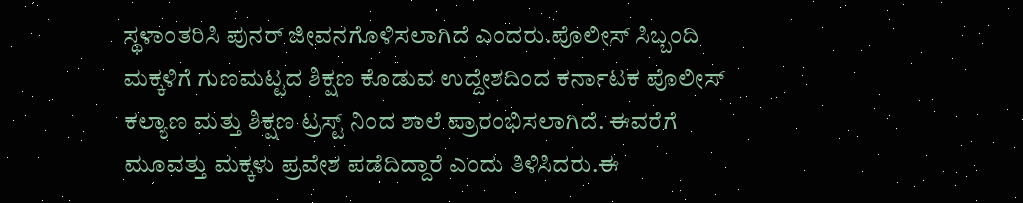ಸ್ಥಳಾಂತರಿಸಿ ಪುನರ್ ಜೀವನಗೊಳಿಸಲಾಗಿದೆ ಎಂದರು.ಪೊಲೀಸ್ ಸಿಬ್ಬಂದಿ ಮಕ್ಕಳಿಗೆ ಗುಣಮಟ್ಟದ ಶಿಕ್ಷಣ ಕೊಡುವ ಉದ್ದೇಶದಿಂದ ಕರ್ನಾಟಕ ಪೊಲೀಸ್ ಕಲ್ಯಾಣ ಮತ್ತು ಶಿಕ್ಷಣ ಟ್ರಸ್ಟ್ ನಿಂದ ಶಾಲೆ ಪ್ರಾರಂಭಿಸಲಾಗಿದೆ. ಈವರೆಗೆ ಮೂವತ್ತು ಮಕ್ಕಳು ಪ್ರವೇಶ ಪಡೆದಿದ್ದಾರೆ ಎಂದು ತಿಳಿಸಿದರು.ಈ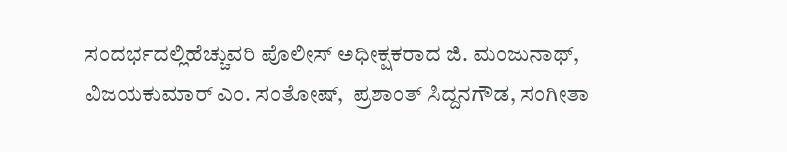ಸಂದರ್ಭದಲ್ಲಿಹೆಚ್ಚುವರಿ ಪೊಲೀಸ್ ಅಧೀಕ್ಷಕರಾದ ಜಿ. ಮಂಜುನಾಥ್, ವಿಜಯಕುಮಾರ್ ಎಂ. ಸಂತೋಷ್,  ಪ್ರಶಾಂತ್ ಸಿದ್ದನಗೌಡ, ಸಂಗೀತಾ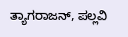ತ್ಯಾಗರಾಜನ್, ಪಲ್ಲವಿ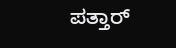ಪತ್ತಾರ್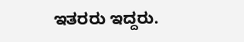ಇತರರು ಇದ್ದರು.